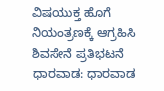ವಿಷಯುಕ್ತ ಹೊಗೆ ನಿಯಂತ್ರಣಕ್ಕೆ ಆಗ್ರಹಿಸಿ ಶಿವಸೇನೆ ಪ್ರತಿಭಟನೆ
ಧಾರವಾಡ: ಧಾರವಾಡ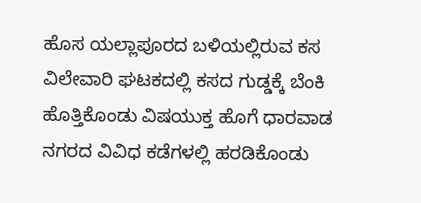ಹೊಸ ಯಲ್ಲಾಪೂರದ ಬಳಿಯಲ್ಲಿರುವ ಕಸ ವಿಲೇವಾರಿ ಘಟಕದಲ್ಲಿ ಕಸದ ಗುಡ್ಡಕ್ಕೆ ಬೆಂಕಿ ಹೊತ್ತಿಕೊಂಡು ವಿಷಯುಕ್ತ ಹೊಗೆ ಧಾರವಾಡ ನಗರದ ವಿವಿಧ ಕಡೆಗಳಲ್ಲಿ ಹರಡಿಕೊಂಡು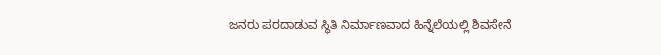ಜನರು ಪರದಾಡುವ ಸ್ಥಿತಿ ನಿರ್ಮಾಣವಾದ ಹಿನ್ನೆಲೆಯಲ್ಲಿ ಶಿವಸೇನೆ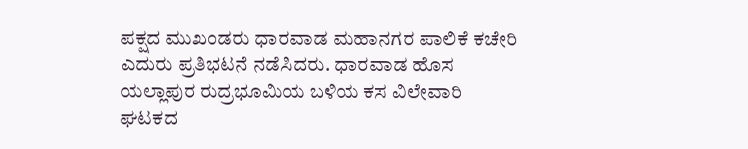ಪಕ್ಷದ ಮುಖಂಡರು ಧಾರವಾಡ ಮಹಾನಗರ ಪಾಲಿಕೆ ಕಚೇರಿ ಎದುರು ಪ್ರತಿಭಟನೆ ನಡೆಸಿದರು. ಧಾರವಾಡ ಹೊಸ ಯಲ್ಲಾಪುರ ರುದ್ರಭೂಮಿಯ ಬಳಿಯ ಕಸ ವಿಲೇವಾರಿ ಘಟಕದ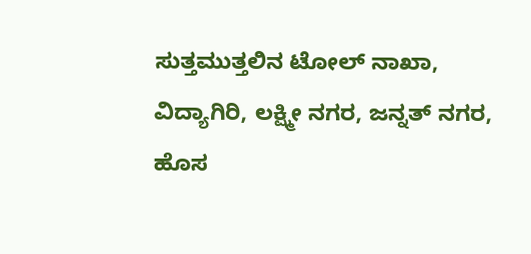ಸುತ್ತಮುತ್ತಲಿನ ಟೋಲ್ ನಾಖಾ, ವಿದ್ಯಾಗಿರಿ, ಲಕ್ಷ್ಮೀ ನಗರ, ಜನ್ನತ್ ನಗರ, ಹೊಸ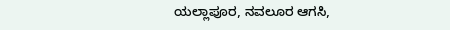ಯಲ್ಲಾಪೂರ, ನವಲೂರ ಆಗಸಿ,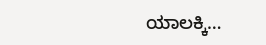ಯಾಲಕ್ಕಿ…